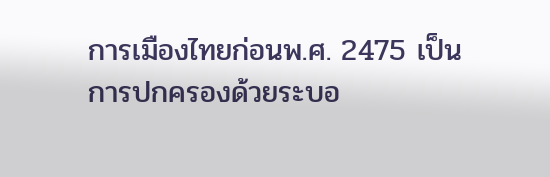การเมืองไทยก่อนพ.ศ. 2475 เป็นการปกครองด้วยระบอ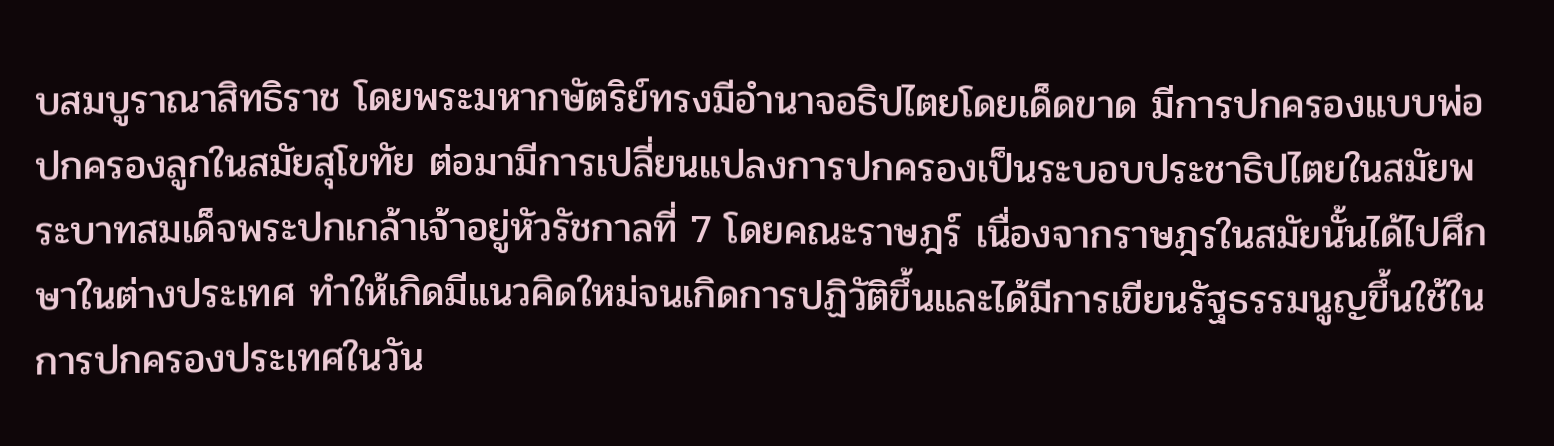บสมบูราณาสิทธิราช โดยพระมหากษัตริย์ทรงมีอำนาจอธิปไตยโดยเด็ดขาด มีการปกครองแบบพ่อปกครองลูกในสมัยสุโขทัย ต่อมามีการเปลี่ยนแปลงการปกครองเป็นระบอบประชาธิปไตยในสมัยพระบาทสมเด็จพระปกเกล้าเจ้าอยู่หัวรัชกาลที่ 7 โดยคณะราษฎร์ เนื่องจากราษฎรในสมัยนั้นได้ไปศึกษาในต่างประเทศ ทำให้เกิดมีแนวคิดใหม่จนเกิดการปฏิวัติขึ้นและได้มีการเขียนรัฐธรรมนูญขึ้นใช้ในการปกครองประเทศในวัน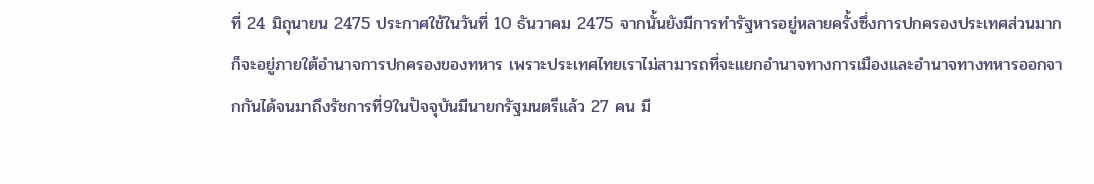ที่ 24 มิถุนายน 2475 ประกาศใช้ในวันที่ 10 ธันวาคม 2475 จากนั้นยังมีการทำรัฐหารอยู่หลายครั้งซึ่งการปกครองประเทศส่วนมากก็จะอยู่ภายใต้อำนาจการปกครองของทหาร เพราะประเทศไทยเราไม่สามารถที่จะแยกอำนาจทางการเมืองและอำนาจทางทหารออกจากกันได้จนมาถึงรัชการที่9ในปัจจุบันมีนายกรัฐมนตรีแล้ว 27 คน มี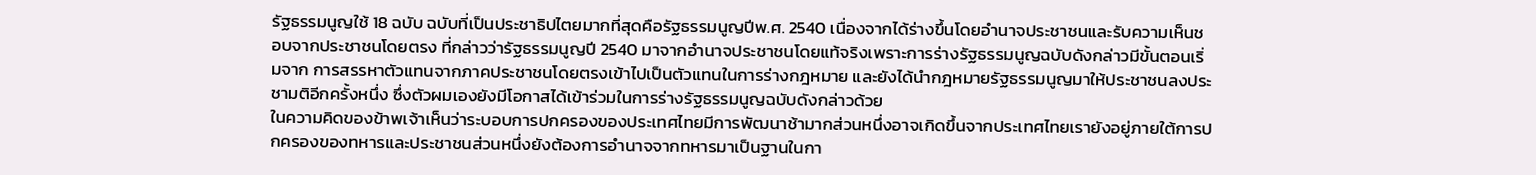รัฐธรรมนูญใช้ 18 ฉบับ ฉบับที่เป็นประชาธิปไตยมากที่สุดคือรัฐธรรมนูญปีพ.ศ. 2540 เนื่องจากได้ร่างขึ้นโดยอำนาจประชาชนและรับความเห็นชอบจากประชาชนโดยตรง ที่กล่าวว่ารัฐธรรมนูญปี 2540 มาจากอำนาจประชาชนโดยแท้จริงเพราะการร่างรัฐธรรมนูญฉบับดังกล่าวมีขั้นตอนเริ่มจาก การสรรหาตัวแทนจากภาคประชาชนโดยตรงเข้าไปเป็นตัวแทนในการร่างกฎหมาย และยังได้นำกฎหมายรัฐธรรมนูญมาให้ประชาชนลงประชามติอีกครั้งหนึ่ง ซึ่งตัวผมเองยังมีโอกาสได้เข้าร่วมในการร่างรัฐธรรมนูญฉบับดังกล่าวด้วย
ในความคิดของข้าพเจ้าเห็นว่าระบอบการปกครองของประเทศไทยมีการพัฒนาช้ามากส่วนหนึ่งอาจเกิดขึ้นจากประเทศไทยเรายังอยู่ภายใต้การปกครองของทหารและประชาชนส่วนหนึ่งยังต้องการอำนาจจากทหารมาเป็นฐานในกา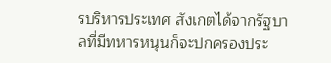รบริหารประเทศ สังเกตได้จากรัฐบาลที่มีทหารหนุนก็จะปกครองประ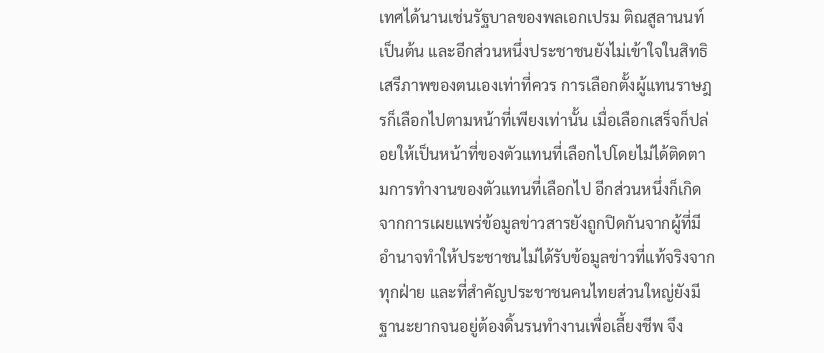เทศได้นานเช่นรัฐบาลของพลเอกเปรม ติณสูลานนท์ เป็นต้น และอีกส่วนหนึ่งประชาชนยังไม่เข้าใจในสิทธิเสรีภาพของตนเองเท่าที่ควร การเลือกตั้งผู้แทนราษฎรก็เลือกไปตามหน้าที่เพียงเท่านั้น เมื่อเลือกเสร็จก็ปล่อยให้เป็นหน้าที่ของตัวแทนที่เลือกไปโดยไม่ได้ติดตามการทำงานของตัวแทนที่เลือกไป อีกส่วนหนึ่งก็เกิดจากการเผยแพร่ข้อมูลข่าวสารยังถูกปิดกันจากผู้ที่มีอำนาจทำให้ประชาชนไม่ได้รับข้อมูลข่าวที่แท้จริงจากทุกฝ่าย และที่สำคัญประชาชนคนไทยส่วนใหญ่ยังมีฐานะยากจนอยู่ต้องดิ้นรนทำงานเพื่อเลี้ยงชีพ จึง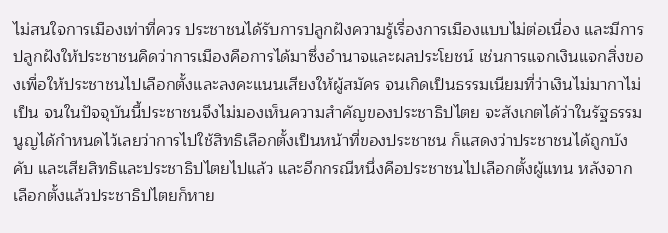ไม่สนใจการเมืองเท่าที่ควร ประชาชนได้รับการปลูกฝังความรู้เรื่องการเมืองแบบไม่ต่อเนื่อง และมีการปลูกฝังให้ประชาชนคิดว่าการเมืองคือการได้มาซึ่งอำนาจและผลประโยชน์ เช่นการแจกเงินแจกสิ่งของเพื่อให้ประชาชนไปเลือกตั้งและลงคะแนนเสียงให้ผู้สมัคร จนเกิดเป็นธรรมเนียมที่ว่าเงินไม่มากาไม่เป็น จนในปัจจุบันนี้ประชาชนจึงไม่มองเห็นความสำคัญของประชาธิปไตย จะสังเกตได้ว่าในรัฐธรรมนูญได้กำหนดไว้เลยว่าการไปใช้สิทธิเลือกตั้งเป็นหน้าที่ของประชาชน ก็แสดงว่าประชาชนได้ถูกบังคับ และเสียสิทธิและประชาธิปไตยไปแล้ว และอีกกรณีหนึ่งคือประชาชนไปเลือกตั้งผู้แทน หลังจากเลือกตั้งแล้วประชาธิปไตยก็หาย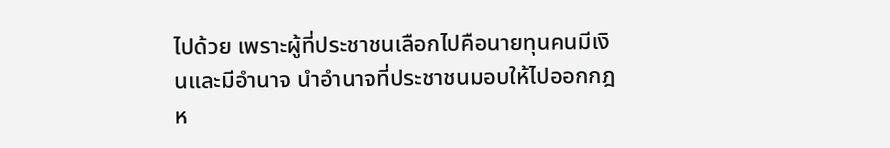ไปด้วย เพราะผู้ที่ประชาชนเลือกไปคือนายทุนคนมีเงินและมีอำนาจ นำอำนาจที่ประชาชนมอบให้ไปออกกฎห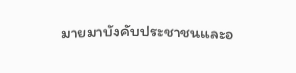มายมาบังคับประชาชนและอ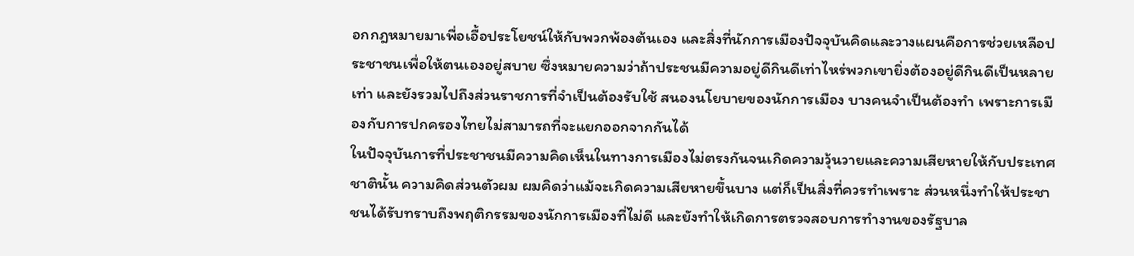อกกฎหมายมาเพื่อเอื้อประโยชน์ให้กับพวกพ้องต้นเอง และสิ่งที่นักการเมืองปัจจุบันคิดและวางแผนคือการช่วยเหลือประชาชนเพื่อให้ตนเองอยู่สบาย ซึ่งหมายความว่าถ้าประชนมีความอยู่ดีกินดีเท่าไหร่พวกเขายิ่งต้องอยู่ดีกินดีเป็นหลายเท่า และยังรวมไปถึงส่วนราชการที่จำเป็นต้องรับใช้ สนองนโยบายของนักการเมือง บางคนจำเป็นต้องทำ เพราะการเมืองกับการปกครองไทยไม่สามารถที่จะแยกออกจากกันได้
ในปัจจุบันการที่ประชาชนมีความคิดเห็นในทางการเมืองไม่ตรงกันจนเกิดความวุ้นวายและความเสียหายให้กับประเทศชาตินั้น ความคิดส่วนตัวผม ผมคิดว่าแม้จะเกิดความเสียหายขึ้นบาง แต่ก็เป็นสิ่งที่ควรทำเพราะ ส่วนหนึ่งทำให้ประชาชนได้รับทราบถึงพฤติกรรมของนักการเมืองที่ไม่ดี และยังทำให้เกิดการตรวจสอบการทำงานของรัฐบาล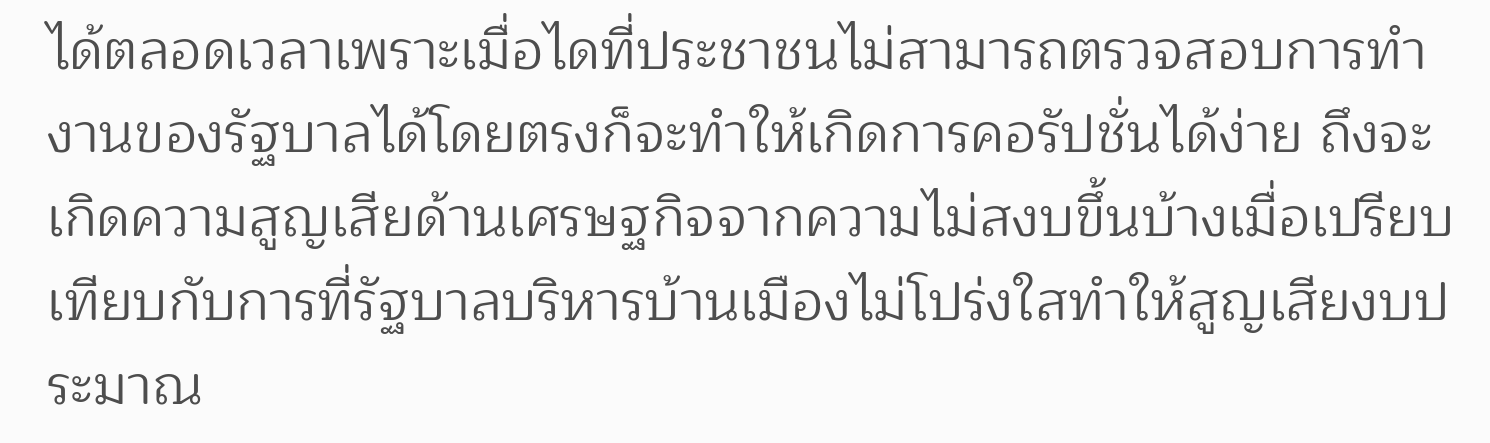ได้ตลอดเวลาเพราะเมื่อไดที่ประชาชนไม่สามารถตรวจสอบการทำงานของรัฐบาลได้โดยตรงก็จะทำให้เกิดการคอรัปชั่นได้ง่าย ถึงจะเกิดความสูญเสียด้านเศรษฐกิจจากความไม่สงบขึ้นบ้างเมื่อเปรียบเทียบกับการที่รัฐบาลบริหารบ้านเมืองไม่โปร่งใสทำให้สูญเสียงบประมาณ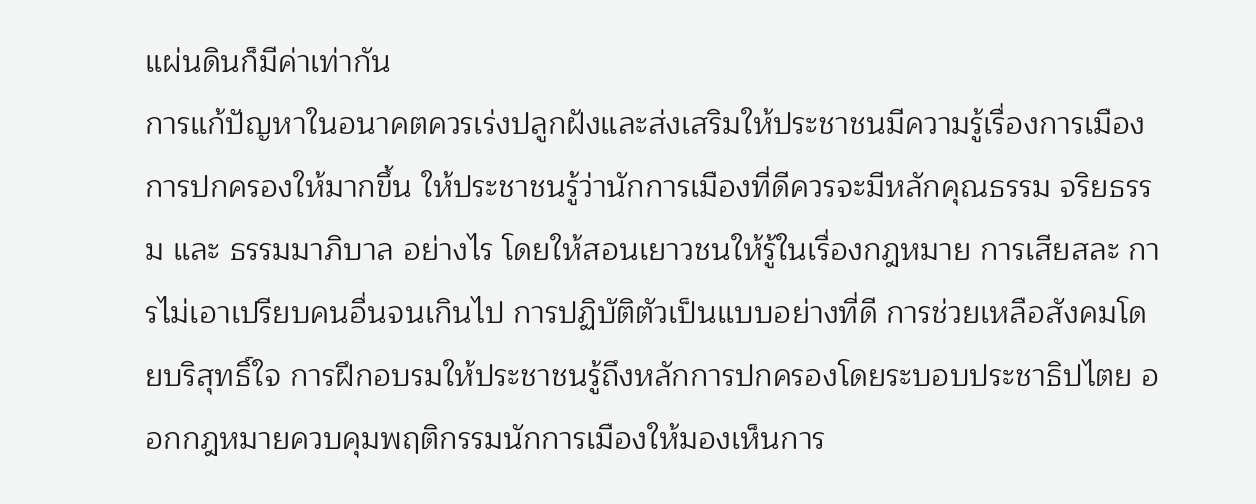แผ่นดินก็มีค่าเท่ากัน
การแก้ปัญหาในอนาคตควรเร่งปลูกฝังและส่งเสริมให้ประชาชนมีความรู้เรื่องการเมืองการปกครองให้มากขึ้น ให้ประชาชนรู้ว่านักการเมืองที่ดีควรจะมีหลักคุณธรรม จริยธรรม และ ธรรมมาภิบาล อย่างไร โดยให้สอนเยาวชนให้รู้ในเรื่องกฎหมาย การเสียสละ การไม่เอาเปรียบคนอื่นจนเกินไป การปฏิบัติตัวเป็นแบบอย่างที่ดี การช่วยเหลือสังคมโดยบริสุทธิ์ใจ การฝึกอบรมให้ประชาชนรู้ถึงหลักการปกครองโดยระบอบประชาธิปไตย ออกกฎหมายควบคุมพฤติกรรมนักการเมืองให้มองเห็นการ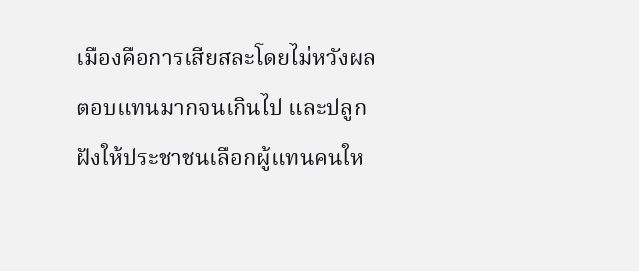เมืองคือการเสียสละโดยไม่หวังผลตอบแทนมากจนเกินไป และปลูกฝังให้ประชาชนเลือกผู้แทนคนให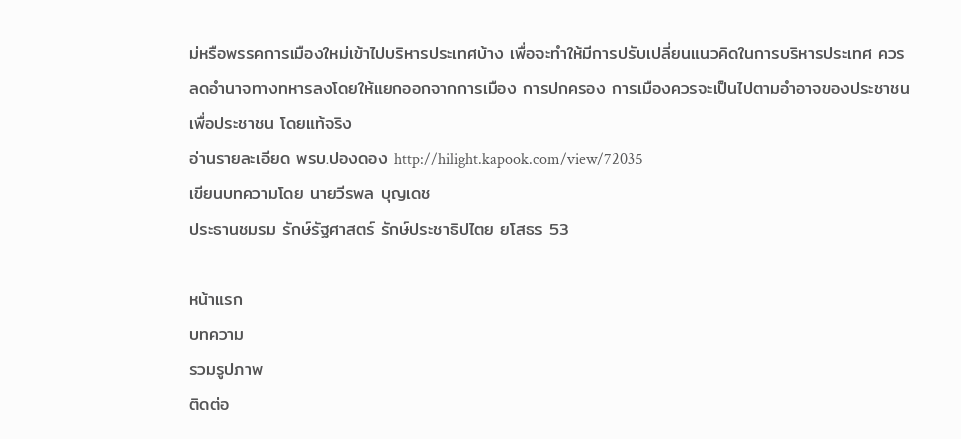ม่หรือพรรคการเมืองใหม่เข้าไปบริหารประเทศบ้าง เพื่อจะทำให้มีการปรับเปลี่ยนแนวคิดในการบริหารประเทศ ควรลดอำนาจทางทหารลงโดยให้แยกออกจากการเมือง การปกครอง การเมืองควรจะเป็นไปตามอำอาจของประชาชน เพื่อประชาชน โดยแท้จริง
อ่านรายละเอียด พรบ.ปองดอง http://hilight.kapook.com/view/72035
เขียนบทความโดย นายวีรพล บุญเดช
ประธานชมรม รักษ์รัฐศาสตร์ รักษ์ประชาธิปไตย ยโสธร 53

หน้าแรก
บทความ
รวมรูปภาพ
ติดต่อ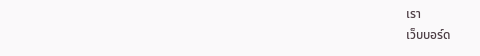เรา
เว็บบอร์ด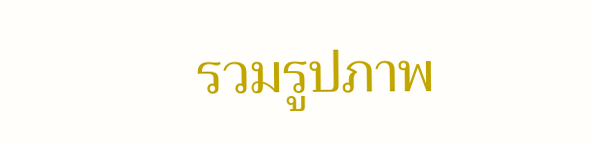รวมรูปภาพ